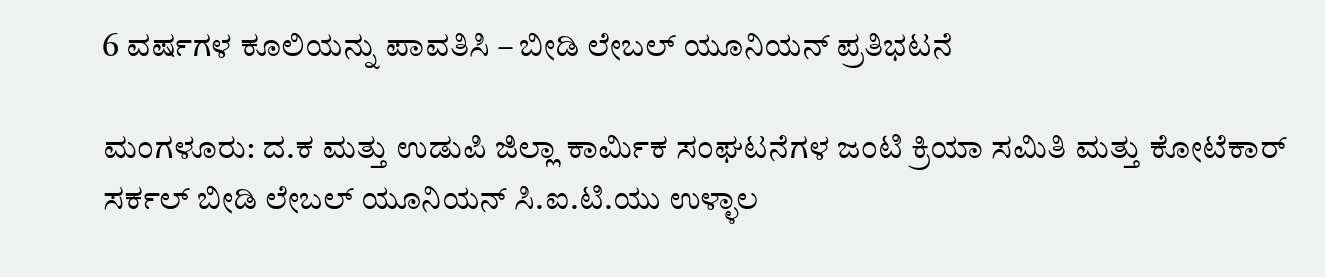6 ವರ್ಷಗಳ ಕೂಲಿಯನ್ನು ಪಾವತಿಸಿ – ಬೀಡಿ ಲೇಬಲ್ ಯೂನಿಯನ್ ಪ್ರತಿಭಟನೆ

ಮಂಗಳೂರು: ದ.ಕ ಮತ್ತು ಉಡುಪಿ ಜಿಲ್ಲಾ ಕಾರ್ಮಿಕ ಸಂಘಟನೆಗಳ ಜಂಟಿ ಕ್ರಿಯಾ ಸಮಿತಿ ಮತ್ತು ಕೋಟೆಕಾರ್ ಸರ್ಕಲ್ ಬೀಡಿ ಲೇಬಲ್ ಯೂನಿಯನ್ ಸಿ.ಐ.ಟಿ.ಯು ಉಳ್ಳಾಲ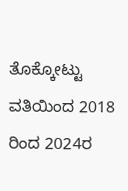ತೊಕ್ಕೋಟ್ಟು ವತಿಯಿಂದ 2018 ರಿಂದ 2024ರ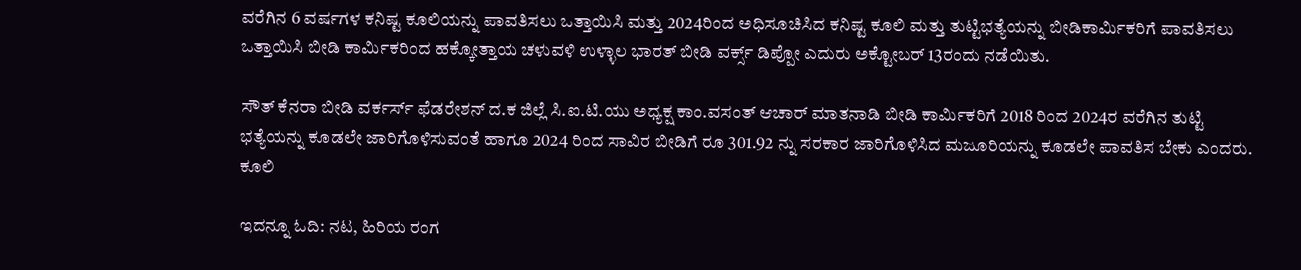ವರೆಗಿನ 6 ವರ್ಷಗಳ ಕನಿಷ್ಟ ಕೂಲಿಯನ್ನು ಪಾವತಿಸಲು ಒತ್ತಾಯಿಸಿ ಮತ್ತು 2024ರಿಂದ ಅಧಿಸೂಚಿಸಿದ ಕನಿಷ್ಟ ಕೂಲಿ ಮತ್ತು ತುಟ್ಟಿಭತ್ಯೆಯನ್ನು ಬೀಡಿಕಾರ್ಮಿಕರಿಗೆ ಪಾವತಿಸಲು ಒತ್ತಾಯಿಸಿ ಬೀಡಿ ಕಾರ್ಮಿಕರಿಂದ ಹಕ್ಕೋತ್ತಾಯ ಚಳುವಳಿ ಉಳ್ಳಾಲ ಭಾರತ್ ಬೀಡಿ ವರ್ಕ್ಸ್ ಡಿಪ್ಪೋ ಎದುರು ಅಕ್ಟೋಬರ್‌ 13ರಂದು ನಡೆಯಿತು.

ಸೌತ್ ಕೆನರಾ ಬೀಡಿ ವರ್ಕರ್ಸ್ ಫೆಡರೇಶನ್ ದ.ಕ ಜಿಲ್ಲೆ ಸಿ.ಐ.ಟಿ.ಯು ಅಧ್ಯಕ್ಷ ಕಾಂ.ವಸಂತ್ ಆಚಾರ್ ಮಾತನಾಡಿ ಬೀಡಿ ಕಾರ್ಮಿಕರಿಗೆ 2018 ರಿಂದ 2024ರ ವರೆಗಿನ ತುಟ್ಟಿ ಭತ್ಯೆಯನ್ನು ಕೂಡಲೇ ಜಾರಿಗೊಳಿಸುವಂತೆ ಹಾಗೂ 2024 ರಿಂದ ಸಾವಿರ ಬೀಡಿಗೆ ರೂ 301.92 ನ್ನು ಸರಕಾರ ಜಾರಿಗೊಳಿಸಿದ ಮಜೂರಿಯನ್ನು ಕೂಡಲೇ ಪಾವತಿಸ ಬೇಕು ಎಂದರು. ಕೂಲಿ

ಇದನ್ನೂ ಓದಿ: ನಟ, ಹಿರಿಯ ರಂಗ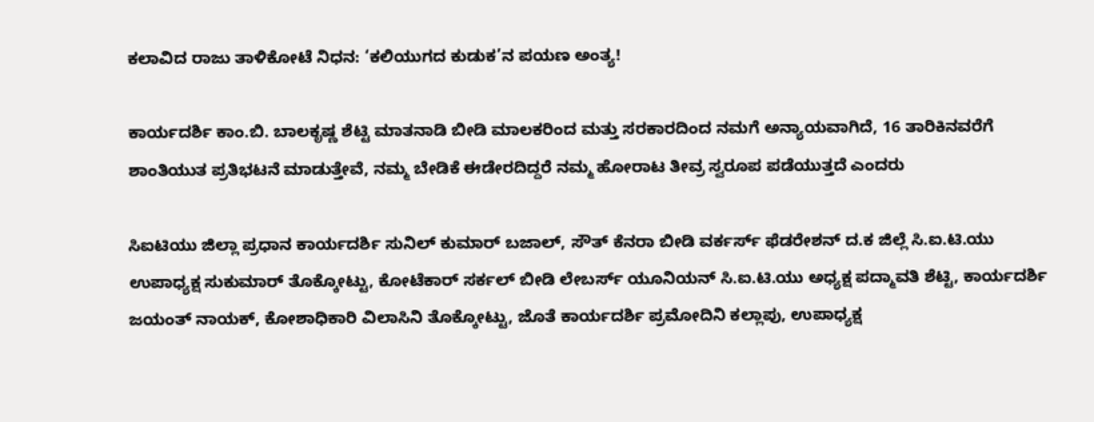ಕಲಾವಿದ ರಾಜು ತಾಳಿಕೋಟೆ ನಿಧನ: ‘ಕಲಿಯುಗದ ಕುಡುಕ’ನ ಪಯಣ ಅಂತ್ಯ!

ಕಾರ್ಯದರ್ಶಿ ಕಾಂ.ಬಿ. ಬಾಲಕೃಷ್ಣ ಶೆಟ್ಟಿ ಮಾತನಾಡಿ ಬೀಡಿ ಮಾಲಕರಿಂದ ಮತ್ತು ಸರಕಾರದಿಂದ ನಮಗೆ ಅನ್ಯಾಯವಾಗಿದೆ, 16 ತಾರಿಕಿನವರೆಗೆ ಶಾಂತಿಯುತ ಪ್ರತಿಭಟನೆ ಮಾಡುತ್ತೇವೆ, ನಮ್ಮ ಬೇಡಿಕೆ ಈಡೇರದಿದ್ದರೆ ನಮ್ಮ ಹೋರಾಟ ತೀವ್ರ ಸ್ವರೂಪ ಪಡೆಯುತ್ತದೆ ಎಂದರು

ಸಿಐಟಿಯು ಜಿಲ್ಲಾ ಪ್ರಧಾನ ಕಾರ್ಯದರ್ಶಿ ಸುನಿಲ್ ಕುಮಾರ್ ಬಜಾಲ್, ಸೌತ್ ಕೆನರಾ ಬೀಡಿ ವರ್ಕರ್ಸ್ ಫೆಡರೇಶನ್ ದ.ಕ ಜಿಲ್ಲೆ ಸಿ.ಐ.ಟಿ.ಯು ಉಪಾಧ್ಯಕ್ಷ ಸುಕುಮಾರ್ ತೊಕ್ಕೋಟ್ಟು, ಕೋಟೆಕಾರ್ ಸರ್ಕಲ್ ಬೀಡಿ ಲೇಬರ್ಸ್ ಯೂನಿಯನ್ ಸಿ.ಐ.ಟಿ.ಯು ಅಧ್ಯಕ್ಷ ಪದ್ಮಾವತಿ ಶೆಟ್ಟಿ, ಕಾರ್ಯದರ್ಶಿ ಜಯಂತ್ ನಾಯಕ್, ಕೋಶಾಧಿಕಾರಿ ವಿಲಾಸಿನಿ ತೊಕ್ಕೋಟ್ಟು, ಜೊತೆ ಕಾರ್ಯದರ್ಶಿ ಪ್ರಮೋದಿನಿ ಕಲ್ಲಾಪು, ಉಪಾಧ್ಯಕ್ಷ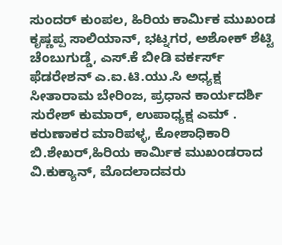ಸುಂದರ್ ಕುಂಪಲ, ಹಿರಿಯ ಕಾರ್ಮಿಕ ಮುಖಂಡ ಕೃಷ್ಣಪ್ಪ ಸಾಲಿಯಾನ್, ಭಟ್ನಗರ, ಅಶೋಕ್ ಶೆಟ್ಟಿ ಚೆಂಬುಗುಡ್ಡೆ, ಎಸ್.ಕೆ ಬೀಡಿ ವರ್ಕರ್ಸ್ ಫೆಡರೇಶನ್ ಎ.ಐ.ಟಿ.ಯು.ಸಿ ಅಧ್ಯಕ್ಷ ಸೀತಾರಾಮ ಬೇರಿಂಜ, ಪ್ರಧಾನ ಕಾರ್ಯದರ್ಶಿ ಸುರೇಶ್ ಕುಮಾರ್, ಉಪಾಧ್ಯಕ್ಷ ಎಮ್ . ಕರುಣಾಕರ ಮಾರಿಪಳ್ಳ, ಕೋಶಾಧಿಕಾರಿ ಬಿ.ಶೇಖರ್,ಹಿರಿಯ ಕಾರ್ಮಿಕ ಮುಖಂಡರಾದ ವಿ.ಕುಕ್ಯಾನ್, ಮೊದಲಾದವರು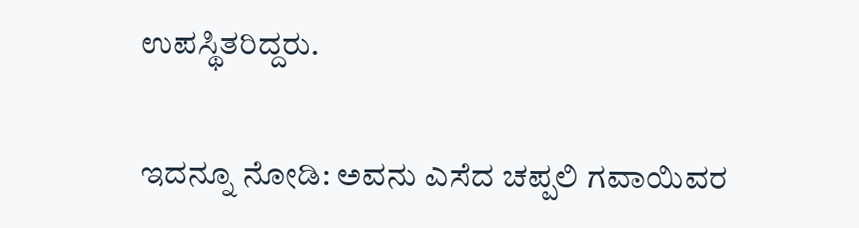ಉಪಸ್ಥಿತರಿದ್ದರು.

ಇದನ್ನೂ ನೋಡಿ: ಅವನು ಎಸೆದ ಚಪ್ಪಲಿ ಗವಾಯಿವರ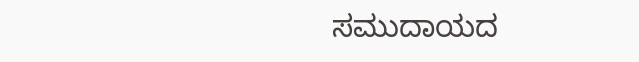ಸಮುದಾಯದ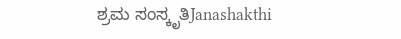ಶ್ರಮ ಸಂಸ್ಕೃತಿJanashakthi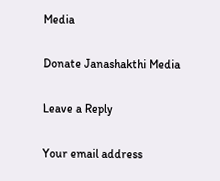Media

Donate Janashakthi Media

Leave a Reply

Your email address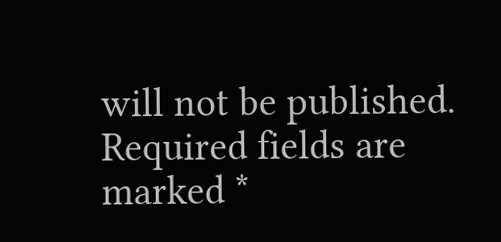will not be published. Required fields are marked *